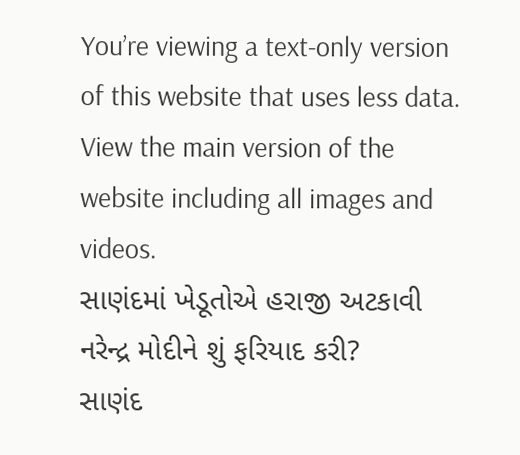You’re viewing a text-only version of this website that uses less data. View the main version of the website including all images and videos.
સાણંદમાં ખેડૂતોએ હરાજી અટકાવી નરેન્દ્ર મોદીને શું ફરિયાદ કરી?
સાણંદ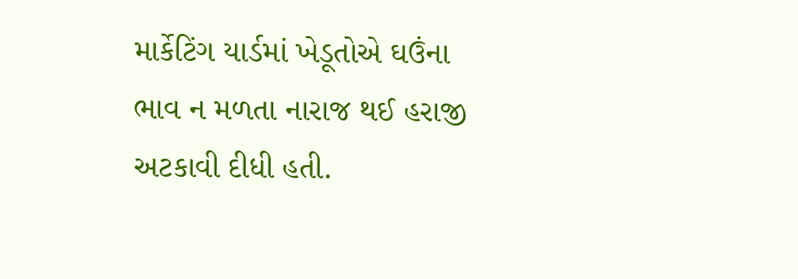માર્કેટિંગ યાર્ડમાં ખેડૂતોએ ઘઉંના ભાવ ન મળતા નારાજ થઈ હરાજી અટકાવી દીધી હતી.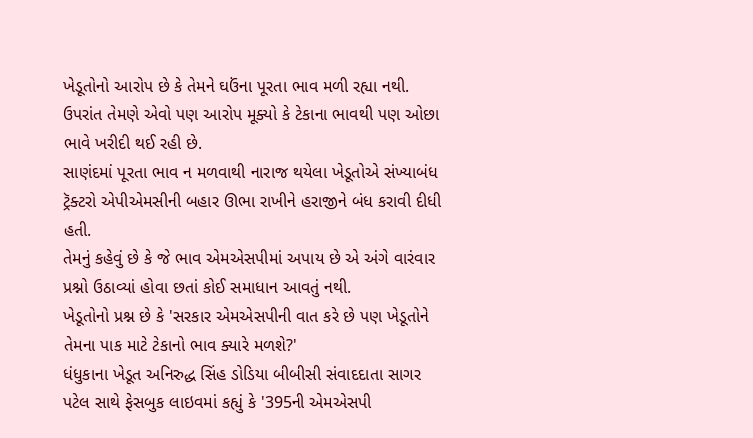ખેડૂતોનો આરોપ છે કે તેમને ઘઉંના પૂરતા ભાવ મળી રહ્યા નથી. ઉપરાંત તેમણે એવો પણ આરોપ મૂક્યો કે ટેકાના ભાવથી પણ ઓછા ભાવે ખરીદી થઈ રહી છે.
સાણંદમાં પૂરતા ભાવ ન મળવાથી નારાજ થયેલા ખેડૂતોએ સંખ્યાબંધ ટ્રૅક્ટરો એપીએમસીની બહાર ઊભા રાખીને હરાજીને બંધ કરાવી દીધી હતી.
તેમનું કહેવું છે કે જે ભાવ એમએસપીમાં અપાય છે એ અંગે વારંવાર પ્રશ્નો ઉઠાવ્યાં હોવા છતાં કોઈ સમાધાન આવતું નથી.
ખેડૂતોનો પ્રશ્ન છે કે 'સરકાર એમએસપીની વાત કરે છે પણ ખેડૂતોને તેમના પાક માટે ટેકાનો ભાવ ક્યારે મળશે?'
ધંધુકાના ખેડૂત અનિરુદ્ધ સિંહ ડોડિયા બીબીસી સંવાદદાતા સાગર પટેલ સાથે ફેસબુક લાઇવમાં કહ્યું કે '395ની એમએસપી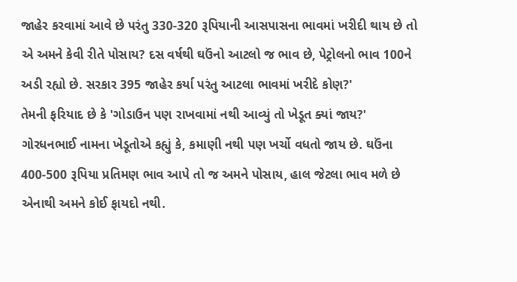જાહેર કરવામાં આવે છે પરંતુ 330-320 રૂપિયાની આસપાસના ભાવમાં ખરીદી થાય છે તો એ અમને કેવી રીતે પોસાય? દસ વર્ષથી ઘઉંનો આટલો જ ભાવ છે, પેટ્રોલનો ભાવ 100ને અડી રહ્યો છે. સરકાર 395 જાહેર કર્યા પરંતુ આટલા ભાવમાં ખરીદે કોણ?'
તેમની ફરિયાદ છે કે 'ગોડાઉન પણ રાખવામાં નથી આવ્યું તો ખેડૂત ક્યાં જાય?'
ગોરધનભાઈ નામના ખેડૂતોએ કહ્યું કે, કમાણી નથી પણ ખર્ચો વધતો જાય છે. ઘઉંના 400-500 રૂપિયા પ્રતિમણ ભાવ આપે તો જ અમને પોસાય, હાલ જેટલા ભાવ મળે છે એનાથી અમને કોઈ ફાયદો નથી.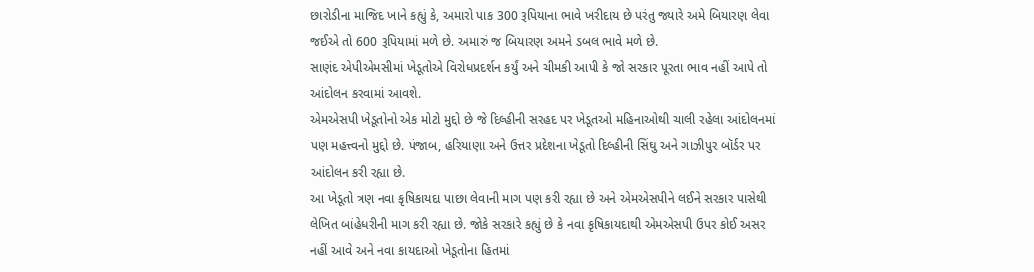છારોડીના માજિદ ખાને કહ્યું કે, અમારો પાક 300 રૂપિયાના ભાવે ખરીદાય છે પરંતુ જ્યારે અમે બિયારણ લેવા જઈએ તો 600 રૂપિયામાં મળે છે. અમારું જ બિયારણ અમને ડબલ ભાવે મળે છે.
સાણંદ એપીએમસીમાં ખેડૂતોએ વિરોધપ્રદર્શન કર્યું અને ચીમકી આપી કે જો સરકાર પૂરતા ભાવ નહીં આપે તો આંદોલન કરવામાં આવશે.
એમએસપી ખેડૂતોનો એક મોટો મુદ્દો છે જે દિલ્હીની સરહદ પર ખેડૂતઓ મહિનાઓથી ચાલી રહેલા આંદોલનમાં પણ મહત્ત્વનો મુદ્દો છે. પંજાબ, હરિયાણા અને ઉત્તર પ્રદેશના ખેડૂતો દિલ્હીની સિંઘુ અને ગાઝીપુર બૉર્ડર પર આંદોલન કરી રહ્યા છે.
આ ખેડૂતો ત્રણ નવા કૃષિકાયદા પાછા લેવાની માગ પણ કરી રહ્યા છે અને એમએસપીને લઈને સરકાર પાસેથી લેખિત બાંહેધરીની માગ કરી રહ્યા છે. જોકે સરકારે કહ્યું છે કે નવા કૃષિકાયદાથી એમએસપી ઉપર કોઈ અસર નહીં આવે અને નવા કાયદાઓ ખેડૂતોના હિતમાં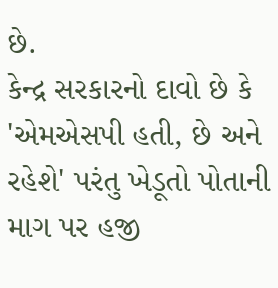છે.
કેન્દ્ર સરકારનો દાવો છે કે 'એમએસપી હતી, છે અને રહેશે' પરંતુ ખેડૂતો પોતાની માગ પર હજી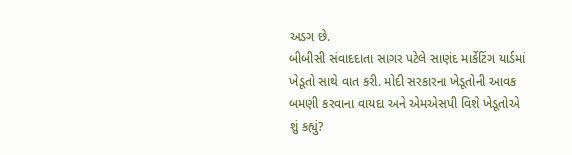અડગ છે.
બીબીસી સંવાદદાતા સાગર પટેલે સાણંદ માર્કેટિંગ યાર્ડમાં ખેડૂતો સાથે વાત કરી. મોદી સરકારના ખેડૂતોની આવક બમણી કરવાના વાયદા અને એમએસપી વિશે ખેડૂતોએ શું કહ્યું?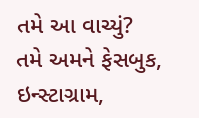તમે આ વાચ્યું?
તમે અમને ફેસબુક, ઇન્સ્ટાગ્રામ,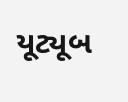યૂટ્યૂબ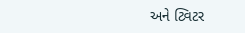અને ટ્વિટર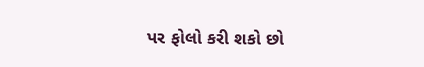પર ફોલો કરી શકો છો